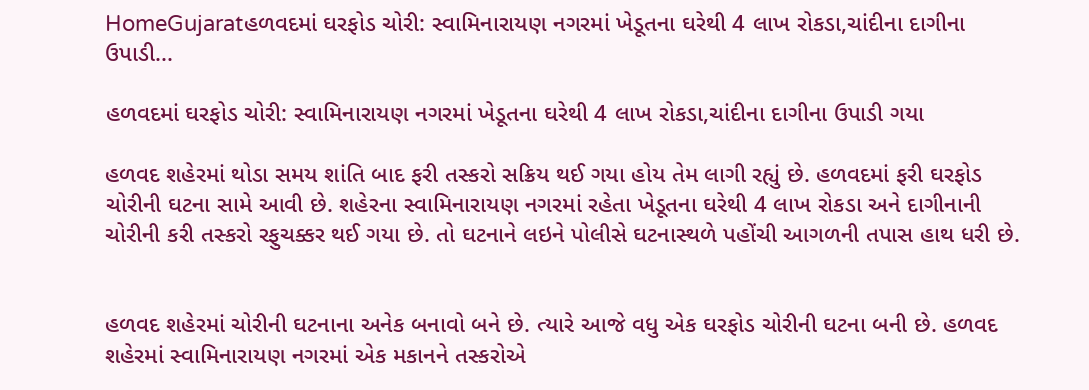HomeGujaratહળવદમાં ઘરફોડ ચોરી: સ્વામિનારાયણ નગરમાં ખેડૂતના ઘરેથી 4 લાખ રોકડા,ચાંદીના દાગીના ઉપાડી...

હળવદમાં ઘરફોડ ચોરી: સ્વામિનારાયણ નગરમાં ખેડૂતના ઘરેથી 4 લાખ રોકડા,ચાંદીના દાગીના ઉપાડી ગયા

હળવદ શહેરમાં થોડા સમય શાંતિ બાદ ફરી તસ્કરો સક્રિય થઈ ગયા હોય તેમ લાગી રહ્યું છે. હળવદમાં ફરી ઘરફોડ ચોરીની ઘટના સામે આવી છે. શહેરના સ્વામિનારાયણ નગરમાં રહેતા ખેડૂતના ઘરેથી 4 લાખ રોકડા અને દાગીનાની ચોરીની કરી તસ્કરો રફુચક્કર થઈ ગયા છે. તો ઘટનાને લઇને પોલીસે ઘટનાસ્થળે પહોંચી આગળની તપાસ હાથ ધરી છે.


હળવદ શહેરમાં ચોરીની ઘટનાના અનેક બનાવો બને છે. ત્યારે આજે વધુ એક ઘરફોડ ચોરીની ઘટના બની છે. હળવદ શહેરમાં સ્વામિનારાયણ નગરમાં એક મકાનને તસ્કરોએ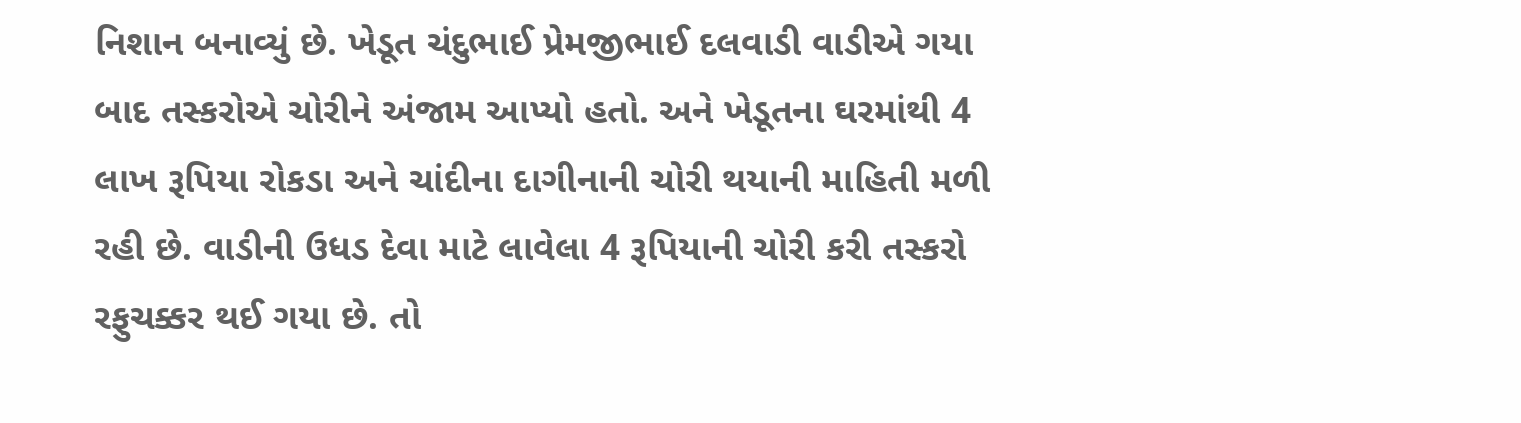નિશાન બનાવ્યું છે. ખેડૂત ચંદુભાઈ પ્રેમજીભાઈ દલવાડી વાડીએ ગયા બાદ તસ્કરોએ ચોરીને અંજામ આપ્યો હતો. અને ખેડૂતના ઘરમાંથી 4 લાખ રૂપિયા રોકડા અને ચાંદીના દાગીનાની ચોરી થયાની માહિતી મળી રહી છે. વાડીની ઉધડ દેવા માટે લાવેલા 4 રૂપિયાની ચોરી કરી તસ્કરો રફુચક્કર થઈ ગયા છે. તો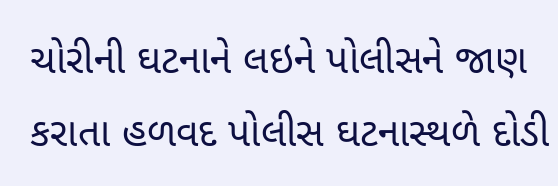ચોરીની ઘટનાને લઇને પોલીસને જાણ કરાતા હળવદ પોલીસ ઘટનાસ્થળે દોડી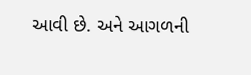આવી છે. અને આગળની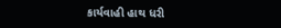કાર્યવાહી હાથ ધરી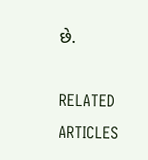છે.

RELATED ARTICLES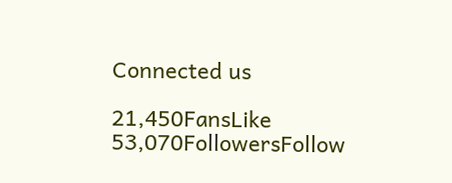Connected us

21,450FansLike
53,070FollowersFollow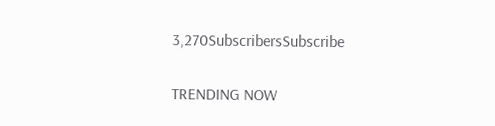3,270SubscribersSubscribe

TRENDING NOW